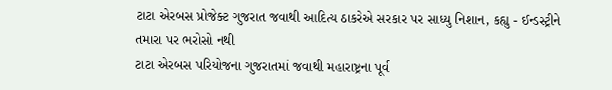ટાટા એરબસ પ્રોજેક્ટ ગુજરાત જવાથી આદિત્ય ઠાકરેએ સરકાર પર સાધ્યુ નિશાન, કહ્યુ - ઈન્ડસ્ટ્રીને તમારા પર ભરોસો નથી
ટાટા એરબસ પરિયોજના ગુજરાતમાં જવાથી મહારાષ્ટ્રના પૂર્વ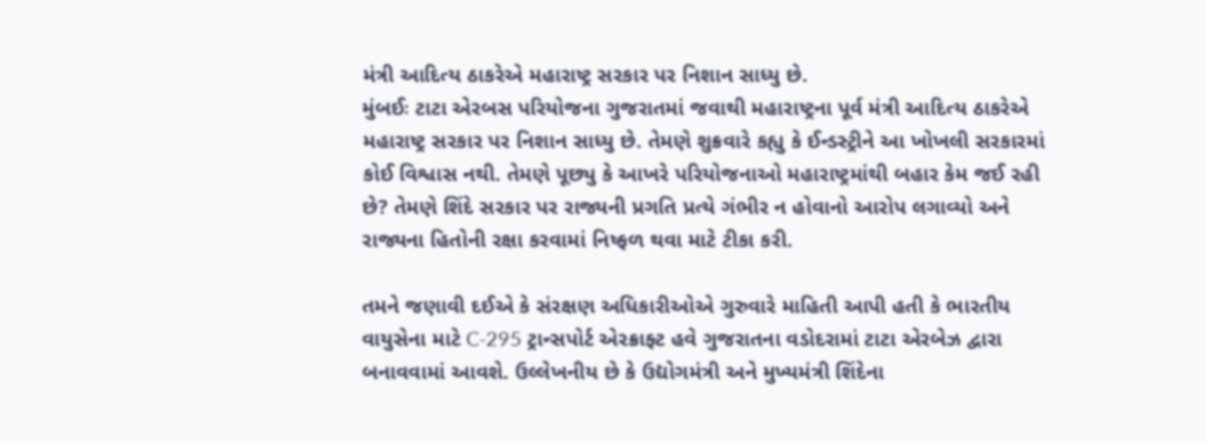મંત્રી આદિત્ય ઠાકરેએ મહારાષ્ટ્ર સરકાર પર નિશાન સાધ્યુ છે.
મુંબઈઃ ટાટા એરબસ પરિયોજના ગુજરાતમાં જવાથી મહારાષ્ટ્રના પૂર્વ મંત્રી આદિત્ય ઠાકરેએ મહારાષ્ટ્ર સરકાર પર નિશાન સાધ્યુ છે. તેમણે શુક્રવારે કહ્યુ કે ઈન્ડસ્ટ્રીને આ ખોખલી સરકારમાં કોઈ વિશ્વાસ નથી. તેમણે પૂછ્યુ કે આખરે પરિયોજનાઓ મહારાષ્ટ્રમાંથી બહાર કેમ જઈ રહી છે? તેમણે શિંદે સરકાર પર રાજ્યની પ્રગતિ પ્રત્યે ગંભીર ન હોવાનો આરોપ લગાવ્યો અને રાજ્યના હિતોની રક્ષા કરવામાં નિષ્ફળ થવા માટે ટીકા કરી.

તમને જણાવી દઈએ કે સંરક્ષણ અધિકારીઓએ ગુરુવારે માહિતી આપી હતી કે ભારતીય વાયુસેના માટે C-295 ટ્રાન્સપોર્ટ એરક્રાફ્ટ હવે ગુજરાતના વડોદરામાં ટાટા એરબેઝ દ્વારા બનાવવામાં આવશે. ઉલ્લેખનીય છે કે ઉદ્યોગમંત્રી અને મુખ્યમંત્રી શિંદેના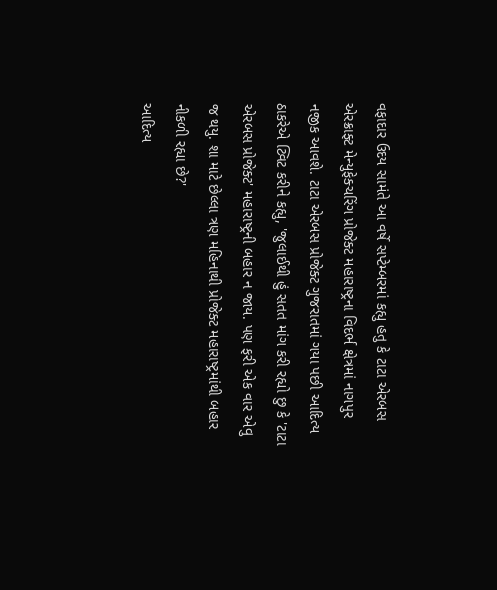વફાદાર ઉદય સામંતે આ વર્ષે સપ્ટેમ્બરમાં કહ્યુ હતુ કે ટાટા એરબસ એરક્રાફ્ટ મેન્યુફેક્ચરિંગ પ્રોજેક્ટ મહારાષ્ટ્રના વિદર્ભ ક્ષેત્રમાં નાગપુર નજીક આવશે. ટાટા એરબસ પ્રોજેક્ટ ગુજરાતમાં ગયા પછી આદિત્ય ઠાકરેએ ટ્વિટ કરીને કહ્યુ, 'જુલાઈથી હું સતત માંગ કરી રહ્યો છુ કે 'ટાટા એરબસ પ્રોજેક્ટ' મહારાષ્ટ્રની બહાર ન જાય. પણ ફરી એક વાર એવુ જ થયુ. શા માટે છેલ્લા ત્રણ મહિનાથી પ્રોજેક્ટ મહારાષ્ટ્રમાંથી બહાર નીકળી રહ્યા છે?'
આદિત્ય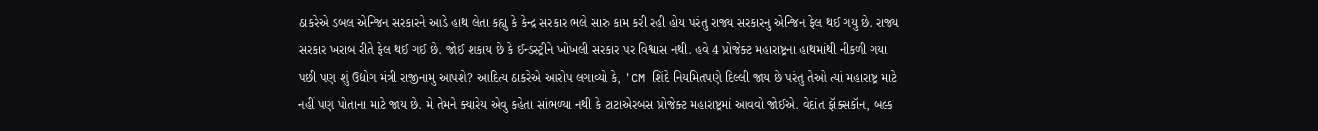ઠાકરેએ ડબલ એન્જિન સરકારને આડે હાથ લેતા કહ્યુ કે કેન્દ્ર સરકાર ભલે સારુ કામ કરી રહી હોય પરંતુ રાજ્ય સરકારનુ એન્જિન ફેલ થઈ ગયુ છે. રાજ્ય સરકાર ખરાબ રીતે ફેલ થઈ ગઈ છે. જોઈ શકાય છે કે ઈન્ડસ્ટ્રીને ખોખલી સરકાર પર વિશ્વાસ નથી. હવે 4 પ્રોજેક્ટ મહારાષ્ટ્રના હાથમાંથી નીકળી ગયા પછી પણ શું ઉદ્યોગ મંત્રી રાજીનામુ આપશે? આદિત્ય ઠાકરેએ આરોપ લગાવ્યો કે, 'CM શિંદે નિયમિતપણે દિલ્લી જાય છે પરંતુ તેઓ ત્યાં મહારાષ્ટ્ર માટે નહીં પણ પોતાના માટે જાય છે. મે તેમને ક્યારેય એવુ કહેતા સાંભળ્યા નથી કે ટાટાએરબસ પ્રોજેક્ટ મહારાષ્ટ્રમાં આવવો જોઈએ. વેદાંત ફૉક્સકૉન, બલ્ક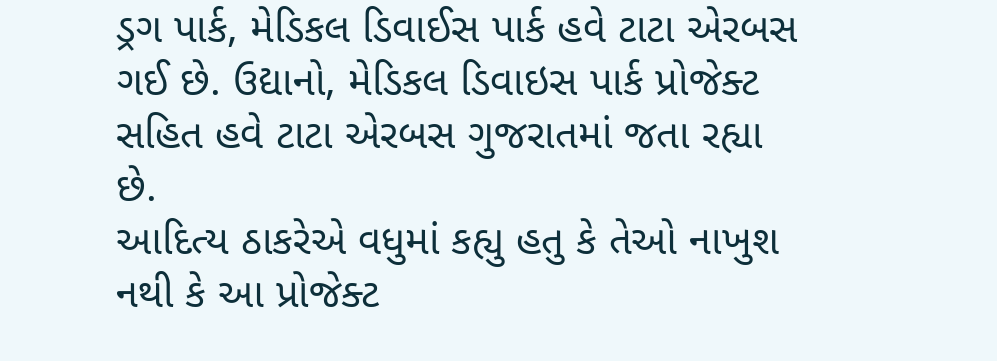ડ્રગ પાર્ક, મેડિકલ ડિવાઈસ પાર્ક હવે ટાટા એરબસ ગઈ છે. ઉદ્યાનો, મેડિકલ ડિવાઇસ પાર્ક પ્રોજેક્ટ સહિત હવે ટાટા એરબસ ગુજરાતમાં જતા રહ્યા છે.
આદિત્ય ઠાકરેએ વધુમાં કહ્યુ હતુ કે તેઓ નાખુશ નથી કે આ પ્રોજેક્ટ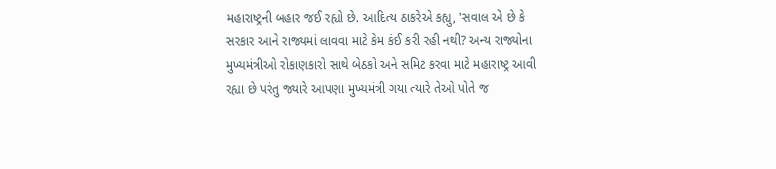મહારાષ્ટ્રની બહાર જઈ રહ્યો છે. આદિત્ય ઠાકરેએ કહ્યુ, 'સવાલ એ છે કે સરકાર આને રાજ્યમાં લાવવા માટે કેમ કંઈ કરી રહી નથી? અન્ય રાજ્યોના મુખ્યમંત્રીઓ રોકાણકારો સાથે બેઠકો અને સમિટ કરવા માટે મહારાષ્ટ્ર આવી રહ્યા છે પરંતુ જ્યારે આપણા મુખ્યમંત્રી ગયા ત્યારે તેઓ પોતે જ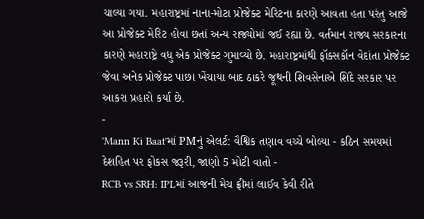ચાલ્યા ગયા. મહારાષ્ટ્રમાં નાના-મોટા પ્રોજેક્ટ મેરિટના કારણે આવતા હતા પરંતુ આજે આ પ્રોજેક્ટ મેરિટ હોવા છતાં અન્ય રાજ્યોમાં જઈ રહ્યા છે. વર્તમાન રાજ્ય સરકારના કારણે મહારાષ્ટ્રે વધુ એક પ્રોજેક્ટ ગુમાવ્યો છે. મહારાષ્ટ્રમાંથી ફૉક્સકૉન વેદાંતા પ્રોજેક્ટ જેવા અનેક પ્રોજેક્ટ પાછા ખેંચાયા બાદ ઠાકરે જૂથની શિવસેનાએ શિંદે સરકાર પર આકરા પ્રહારો કર્યા છે.
-
'Mann Ki Baat'માં PMનું એલર્ટ: વૈશ્વિક તણાવ વચ્ચે બોલ્યા - કઠિન સમયમાં દેશહિત પર ફોકસ જરૂરી, જાણો 5 મોટી વાતો -
RCB vs SRH: IPLમાં આજની મેચ ફ્રીમાં લાઈવ કેવી રીતે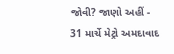જોવી? જાણો અહીં -
31 માર્ચે મેટ્રો અમદાવાદ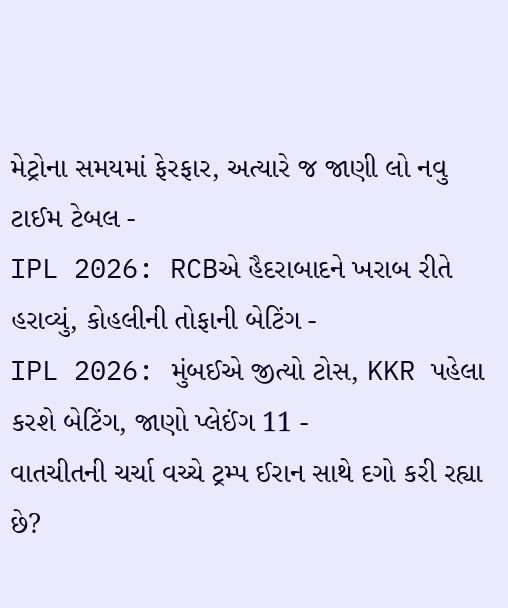મેટ્રોના સમયમાં ફેરફાર, અત્યારે જ જાણી લો નવુ ટાઈમ ટેબલ -
IPL 2026: RCBએ હૈદરાબાદને ખરાબ રીતે હરાવ્યું, કોહલીની તોફાની બેટિંગ -
IPL 2026: મુંબઈએ જીત્યો ટોસ, KKR પહેલા કરશે બેટિંગ, જાણો પ્લેઈંગ 11 -
વાતચીતની ચર્ચા વચ્ચે ટ્રમ્પ ઈરાન સાથે દગો કરી રહ્યા છે?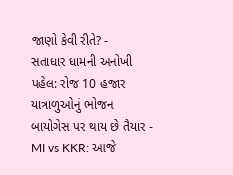જાણો કેવી રીતે? -
સતાધાર ધામની અનોખી પહેલ: રોજ 10 હજાર યાત્રાળુઓનું ભોજન બાયોગેસ પર થાય છે તૈયાર -
MI vs KKR: આજે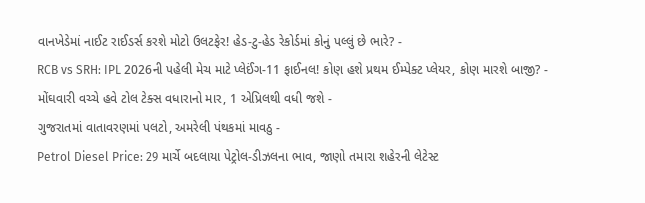વાનખેડેમાં નાઈટ રાઈડર્સ કરશે મોટો ઉલટફેર! હેડ-ટુ-હેડ રેકોર્ડમાં કોનું પલ્લું છે ભારે? -
RCB vs SRH: IPL 2026ની પહેલી મેચ માટે પ્લેઈંગ-11 ફાઈનલ! કોણ હશે પ્રથમ ઈમ્પેક્ટ પ્લેયર, કોણ મારશે બાજી? -
મોંઘવારી વચ્ચે હવે ટોલ ટેક્સ વધારાનો માર, 1 એપ્રિલથી વધી જશે -
ગુજરાતમાં વાતાવરણમાં પલટો, અમરેલી પંથકમાં માવઠુ -
Petrol Diesel Price: 29 માર્ચે બદલાયા પેટ્રોલ-ડીઝલના ભાવ, જાણો તમારા શહેરની લેટેસ્ટ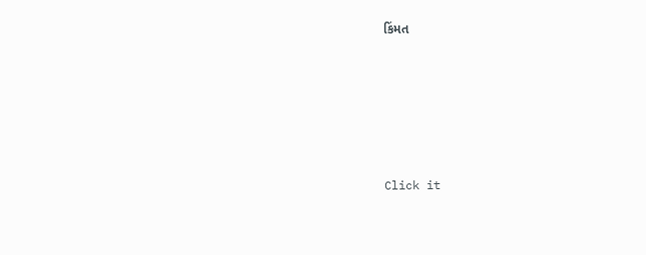કિંમત






Click it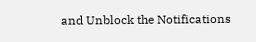and Unblock the Notifications